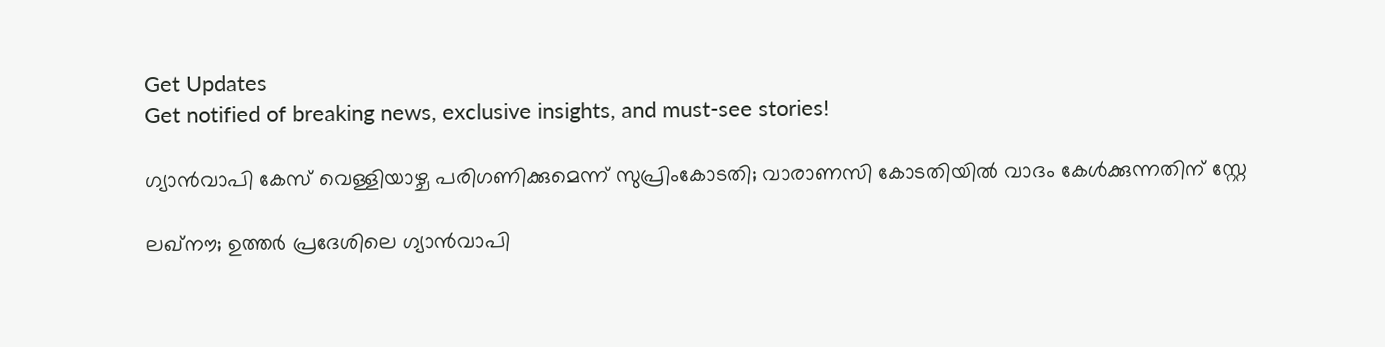Get Updates
Get notified of breaking news, exclusive insights, and must-see stories!

ഗ്യാൻവാപി കേസ് വെള്ളിയാഴ്ച പരിഗണിക്കുമെന്ന് സുപ്രിംകോടതി; വാരാണസി കോടതിയിൽ വാദം കേൾക്കുന്നതിന് സ്റ്റേ

ലഖ്നൗ; ഉത്തർ പ്രദേശിലെ ഗ്യാൻവാപി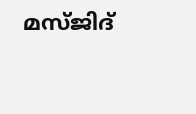മസ്ജിദ്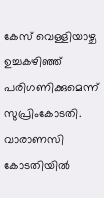കേസ് വെള്ളിയാഴ്ച ഉച്ചകഴിഞ്ഞ് പരിഗണിക്കുമെന്ന് സുപ്രിംകോടതി. വാരാണസി കോടതിയിൽ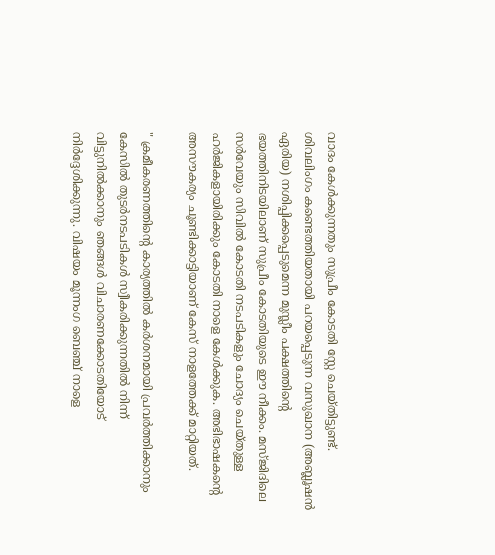വാദം കേൾക്കുന്നതും സുപ്രീം കോടതി സ്റ്റേ ചെയ്തിട്ടുണ്ട്. ശിവലിംഗം കണ്ടെത്തിയതായി പറയപ്പെടുന്ന വസുഖാന (അബ്ലൂഷൻ ഏരിയ) നശിപ്പിക്കപ്പെടുമെന്ന മുസ്ലീം പക്ഷത്തിന്റെ ഭയത്തിനിടയിലാണ് സുപ്രീം കോടതിയുടെ ഈ നീക്കം. മസ്ജിദിലെ സർവേയും സിവിൽ കോടതി നടപടികളും ചോദ്യം ചെയ്തുള്ള ഹർജികളായിരിക്കും കോടതി നാളെ കേൾക്കുക. അഭിഭാഷകന്റെ അസൗകര്യം ചൂണ്ടിക്കാട്ടിയാണ് കേസ് നാളത്തേക്ക് മാറ്റിയത്.

" ക്രമീകരണത്തിന്റെ കാര്യത്തിൽ കർശനമായി പ്രവർത്തിക്കാനും കേസിൽ തുടർനടപടികൾ സ്വീകരിക്കുന്നതിൽ നിന്ന് വിട്ടുനിൽക്കാനും ഞങ്ങൾ വിചാരണക്കോടതിയോട് നിർദ്ദേശിക്കുന്നു. വിഷയം മൂന്നംഗ ബെഞ്ച് നാളെ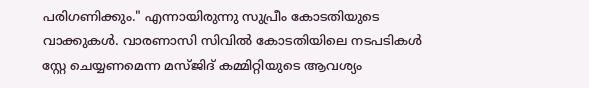പരിഗണിക്കും." എന്നായിരുന്നു സുപ്രീം കോടതിയുടെ വാക്കുകൾ. വാരണാസി സിവിൽ കോടതിയിലെ നടപടികൾ സ്റ്റേ ചെയ്യണമെന്ന മസ്ജിദ് കമ്മിറ്റിയുടെ ആവശ്യം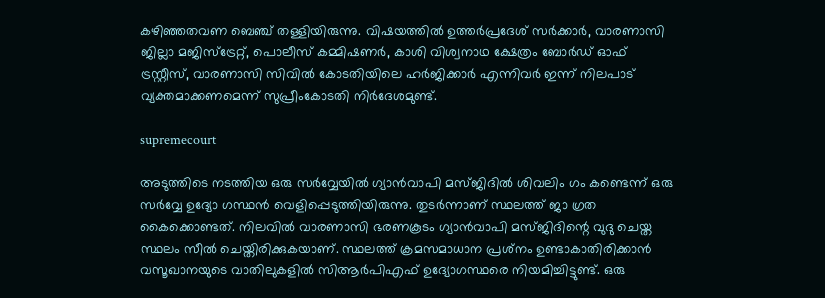കഴിഞ്ഞതവണ ബെഞ്ച് തള്ളിയിരുന്നു. വിഷയത്തിൽ ഉത്തർപ്രദേശ് സർക്കാർ, വാരണാസി ജില്ലാ മജിസ്‌ട്രേറ്റ്, പൊലീസ് കമ്മിഷണർ, കാശി വിശ്വനാഥ ക്ഷേത്രം ബോർഡ് ഓഫ് ട്രസ്റ്റീസ്, വാരണാസി സിവിൽ കോടതിയിലെ ഹർജിക്കാർ എന്നിവർ ഇന്ന് നിലപാട് വ്യക്തമാക്കണമെന്ന് സുപ്രീംകോടതി നിർദേശമുണ്ട്.

supremecourt

അടുത്തിടെ നടത്തിയ ഒരു സർവ്വേയിൽ ഗ്യാൻവാപി മസ്ജിദിൽ ശിവലിം ഗം കണ്ടെന്ന് ഒരു സർവ്വേ ഉദ്യോ ഗസ്ഥൻ വെളിപ്പെടുത്തിയിരുന്നു. തുടർന്നാണ് സ്ഥലത്ത് ജാ ഗ്രത കൈക്കൊണ്ടത്. നിലവിൽ വാരണാസി ഭരണകൂടം ഗ്യാൻവാപി മസ്ജിദിന്റെ വുദു ചെയ്ത സ്ഥലം സീൽ ചെയ്തിരിക്കുകയാണ്. സ്ഥലത്ത് ക്രമസമാധാന പ്രശ്‌നം ഉണ്ടാകാതിരിക്കാൻ വസൂഖാനയുടെ വാതിലുകളിൽ സിആർപിഎഫ് ഉദ്യോഗസ്ഥരെ നിയമിച്ചിട്ടുണ്ട്. ഒരു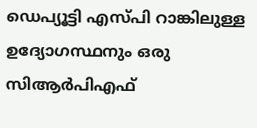ഡെപ്യൂട്ടി എസ്പി റാങ്കിലുള്ള ഉദ്യോഗസ്ഥനും ഒരു സിആർപിഎഫ്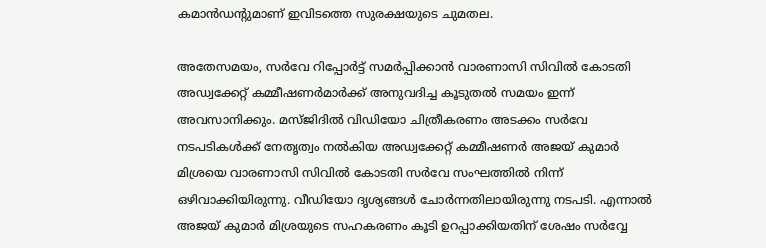കമാൻഡന്റുമാണ് ഇവിടത്തെ സുരക്ഷയുടെ ചുമതല.

അതേസമയം, സർവേ റിപ്പോർട്ട് സമർപ്പിക്കാൻ വാരണാസി സിവിൽ കോടതി അഡ്വക്കേറ്റ് കമ്മീഷണർമാർക്ക് അനുവദിച്ച കൂടുതൽ സമയം ഇന്ന് അവസാനിക്കും. മസ്ജിദിൽ വിഡിയോ ചിത്രീകരണം അടക്കം സർവേ നടപടികൾക്ക് നേതൃത്വം നൽകിയ അഡ്വക്കേറ്റ് കമ്മീഷണർ അജയ് കുമാർ മിശ്രയെ വാരണാസി സിവിൽ കോടതി സർവേ സംഘത്തിൽ നിന്ന് ഒഴിവാക്കിയിരുന്നു. വീഡിയോ ദൃശ്യങ്ങൾ ചോർന്നതിലായിരുന്നു നടപടി. എന്നാൽ അജയ് കുമാർ മിശ്രയുടെ സഹകരണം കൂടി ഉറപ്പാക്കിയതിന് ശേഷം സർവ്വേ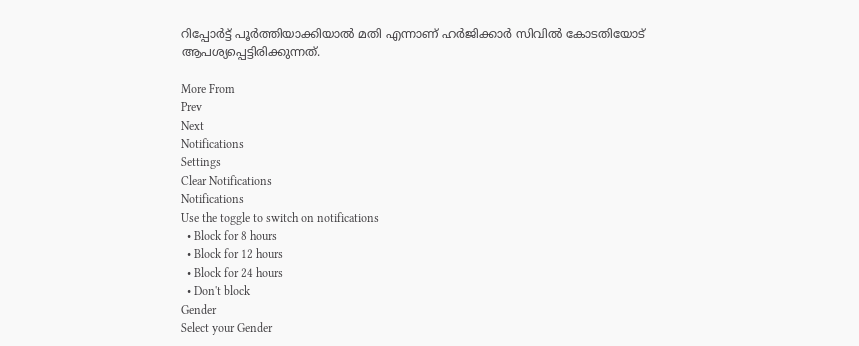റിപ്പോർട്ട് പൂർത്തിയാക്കിയാൽ മതി എന്നാണ് ഹർജിക്കാർ സിവിൽ കോടതിയോട് ആപശ്യപ്പെട്ടിരിക്കുന്നത്.

More From
Prev
Next
Notifications
Settings
Clear Notifications
Notifications
Use the toggle to switch on notifications
  • Block for 8 hours
  • Block for 12 hours
  • Block for 24 hours
  • Don't block
Gender
Select your Gender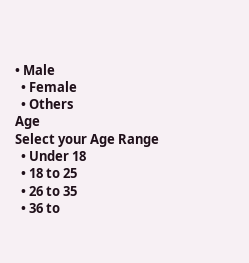• Male
  • Female
  • Others
Age
Select your Age Range
  • Under 18
  • 18 to 25
  • 26 to 35
  • 36 to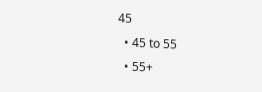45
  • 45 to 55
  • 55+